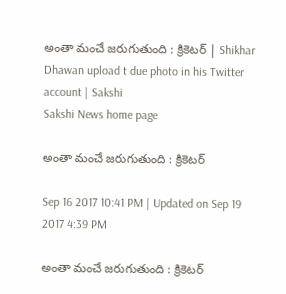అంతా మంచే జరుగుతుంది : క్రికెటర్‌ | Shikhar Dhawan upload t due photo in his Twitter account | Sakshi
Sakshi News home page

అంతా మంచే జరుగుతుంది : క్రికెటర్‌

Sep 16 2017 10:41 PM | Updated on Sep 19 2017 4:39 PM

అంతా మంచే జరుగుతుంది : క్రికెటర్‌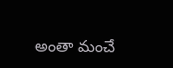అంతా మంచే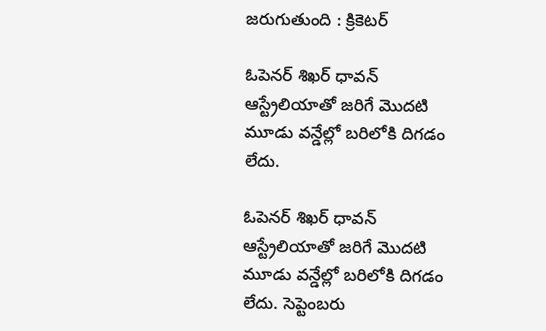జరుగుతుంది : క్రికెటర్‌

ఓపెనర్‌ శిఖర్‌ ధావన్‌ ఆస్ట్రేలియాతో జరిగే మొదటి మూడు వన్డేల్లో బరిలోకి దిగడం లేదు.

ఓపెనర్‌ శిఖర్‌ ధావన్‌ ఆస్ట్రేలియాతో జరిగే మొదటి మూడు వన్డేల్లో బరిలోకి దిగడం లేదు. సెప్టెంబరు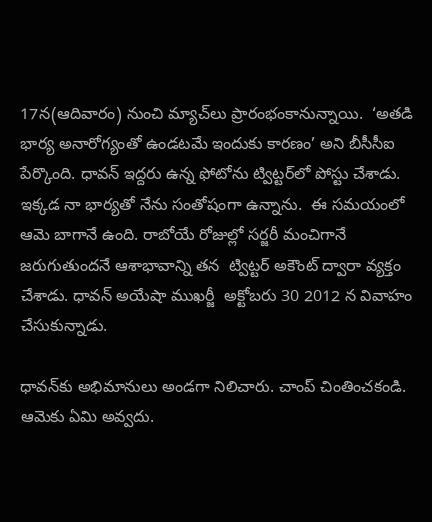17న(ఆదివారం) నుంచి మ్యాచ్‌లు ప్రారంభంకానున్నాయి.  ‘అతడి భార్య అనారోగ్యంతో ఉండటమే ఇందుకు కారణం’ అని బీసీసీఐ పేర్కొంది. ధావన్‌ ఇద్దరు ఉన్న ఫోటోను ట్విట్టర్‌లో పోస్టు చేశాడు. ఇక్కడ నా భార్యతో నేను సంతోషంగా ఉన్నాను.  ఈ సమయంలో ఆమె బాగానే ఉంది. రాబోయే రోజుల్లో సర్జరీ మంచిగానే జరుగుతుందనే ఆశాభావాన్ని తన  ‍ట్విట్టర్‌ అకౌంట్‌ ద్వారా వ్యక్తం చేశాడు. ధావన్‌ అయేషా ముఖర్జీ  అక్టోబరు 30 2012 న వివాహం చేసుకున్నాడు.

ధావన్‌కు అభిమానులు అండగా నిలిచారు. చాంప్‌ చింతించకండి. ఆమెకు ఏమి అవ్వదు.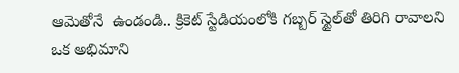ఆమెతోనే  ఉండండి.. క్రికెట్‌ స్టేడియంలోకి గబ్బర్‌ స్టైల్‌తో తిరిగి రావాలని ఒక అభిమాని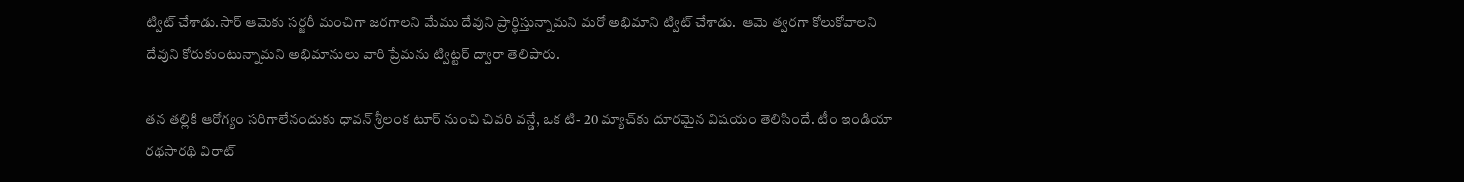ట్విట్‌ చేశాడు.సార్‌ ఆమెకు సర్జరీ మంచిగా జరగాలని మేము దేవుని ప్రార్థిస్తున్నామని మరో అభిమాని ట్విట్‌ చేశాడు.  ఆమె త్వరగా కోలుకోవాలని దేవుని కోరుకుంటున్నామని అభిమానులు వారి ప్రేమను ట్విట్టర్‌ ద్వారా తెలిపారు.

తన తల్లికి ఆరోగ్యం సరిగాలేనందుకు ధావన్‌ శ్రీలంక టూర్‌ నుంచి చివరి వన్డే, ఒక టి- 20 మ్యాచ్‌కు దూరమైన విషయం తెలిసిందే. టీం ఇండియా రథసారథి విరాట్‌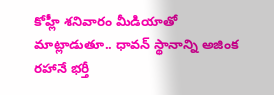కోహ్లీ శనివారం మీడియాతో మాట్లాడుతూ.. ధావన్‌ స్థానాన్ని అజింక రహానే భర్తీ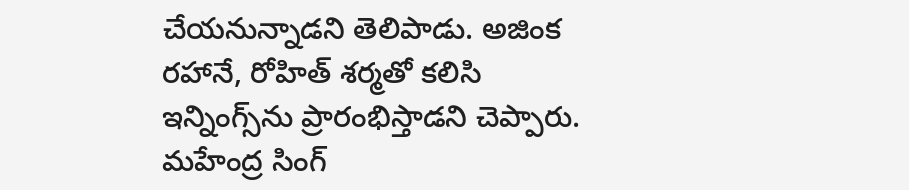చేయనున్నాడని తెలిపాడు. అజింక రహానే, రోహిత్‌ శర్మతో కలిసి ఇన్నింగ్స్‌ను ప్రారంభిస్తాడని చెప్పారు. మహేంద్ర సింగ్‌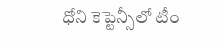ధోని కెప్టెన్సీలో టీం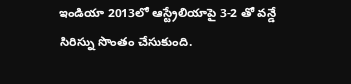ఇండియా 2013లో ఆస్ట్రేలియాపై 3-2 తో వన్డే సిరిస్ను సొంతం చేసుకుంది.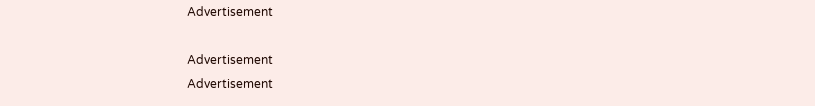Advertisement

Advertisement
Advertisement